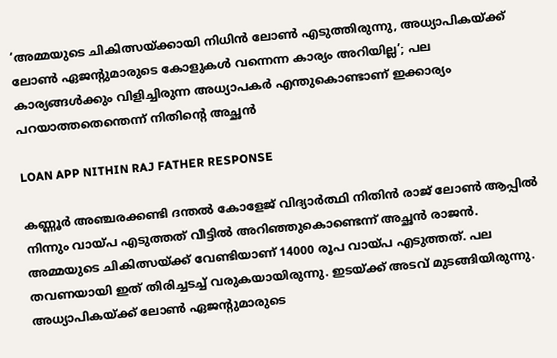‘അമ്മയുടെ ചികിത്സയ്ക്കായി നിധിൻ ലോൺ എടുത്തിരുന്നു, അധ്യാപികയ്ക്ക് ലോൺ ഏജൻ്റുമാരുടെ കോളുകൾ വന്നെന്ന കാര്യം അറിയില്ല’; പല കാര്യങ്ങൾക്കും വിളിച്ചിരുന്ന അധ്യാപകർ എന്തുകൊണ്ടാണ് ഇക്കാര്യം പറയാത്തതെന്തെന്ന് നിതിന്റെ അച്ഛൻ

LOAN APP NITHIN RAJ FATHER RESPONSE

കണ്ണൂർ അഞ്ചരക്കണ്ടി ദന്തൽ കോളേജ് വിദ്യാർത്ഥി നിതിൻ രാജ് ലോൺ ആപ്പിൽ നിന്നും വായ്പ എടുത്തത് വീട്ടിൽ അറിഞ്ഞുകൊണ്ടെന്ന് അച്ഛൻ രാജൻ. അമ്മയുടെ ചികിത്സയ്ക്ക് വേണ്ടിയാണ് 14000 രൂപ വായ്പ എടുത്തത്. പല തവണയായി ഇത് തിരിച്ചടച്ച് വരുകയായിരുന്നു. ഇടയ്ക്ക് അടവ് മുടങ്ങിയിരുന്നു. അധ്യാപികയ്ക്ക് ലോൺ ഏജന്റുമാരുടെ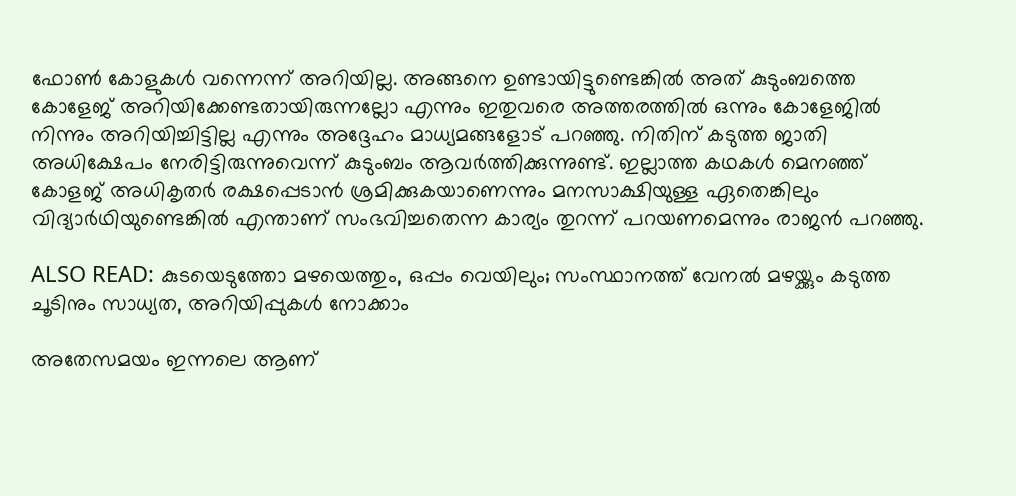ഫോൺ കോളുകൾ വന്നെന്ന് അറിയില്ല. അങ്ങനെ ഉണ്ടായിട്ടുണ്ടെങ്കിൽ അത് കുടുംബത്തെ കോളേജ് അറിയിക്കേണ്ടതായിരുന്നല്ലോ എന്നും ഇതുവരെ അത്തരത്തിൽ ഒന്നും കോളേജിൽ നിന്നും അറിയിച്ചിട്ടില്ല എന്നും അദ്ദേഹം മാധ്യമങ്ങളോട് പറഞ്ഞു. നിതിന് കടുത്ത ജാതി അധിക്ഷേപം നേരിട്ടിരുന്നുവെന്ന് കുടുംബം ആവർത്തിക്കുന്നുണ്ട്. ഇല്ലാത്ത കഥകൾ മെനഞ്ഞ് കോളജ് അധികൃതർ രക്ഷപ്പെടാൻ ശ്രമിക്കുകയാണെന്നും മനസാക്ഷിയുള്ള ഏതെങ്കിലും വിദ്യാർഥിയുണ്ടെങ്കിൽ എന്താണ് സംഭവിച്ചതെന്ന കാര്യം തുറന്ന് പറയണമെന്നും രാജൻ പറഞ്ഞു.

ALSO READ: കുടയെടുത്തോ മഴയെത്തും, ഒപ്പം വെയിലും; സംസ്ഥാനത്ത് വേനൽ മഴയ്ക്കും കടുത്ത ചൂടിനും സാധ്യത, അറിയിപ്പുകൾ നോക്കാം

അതേസമയം ഇന്നലെ ആണ്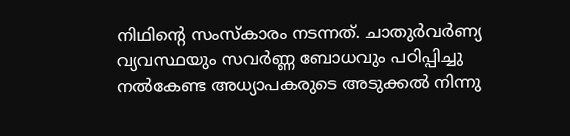നിഥിന്റെ സംസ്കാരം നടന്നത്. ചാതുർവർണ്യ വ്യവസ്ഥയും സവർണ്ണ ബോധവും പഠിപ്പിച്ചു നൽകേണ്ട അധ്യാപകരുടെ അടുക്കൽ നിന്നു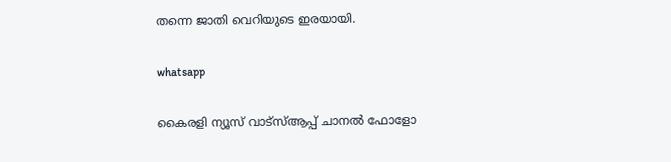തന്നെ ജാതി വെറിയുടെ ഇരയായി.

whatsapp

കൈരളി ന്യൂസ് വാട്‌സ്ആപ്പ് ചാനല്‍ ഫോളോ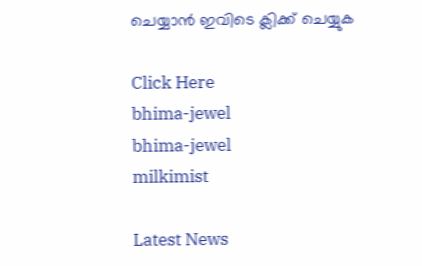ചെയ്യാന്‍ ഇവിടെ ക്ലിക്ക് ചെയ്യുക

Click Here
bhima-jewel
bhima-jewel
milkimist

Latest News